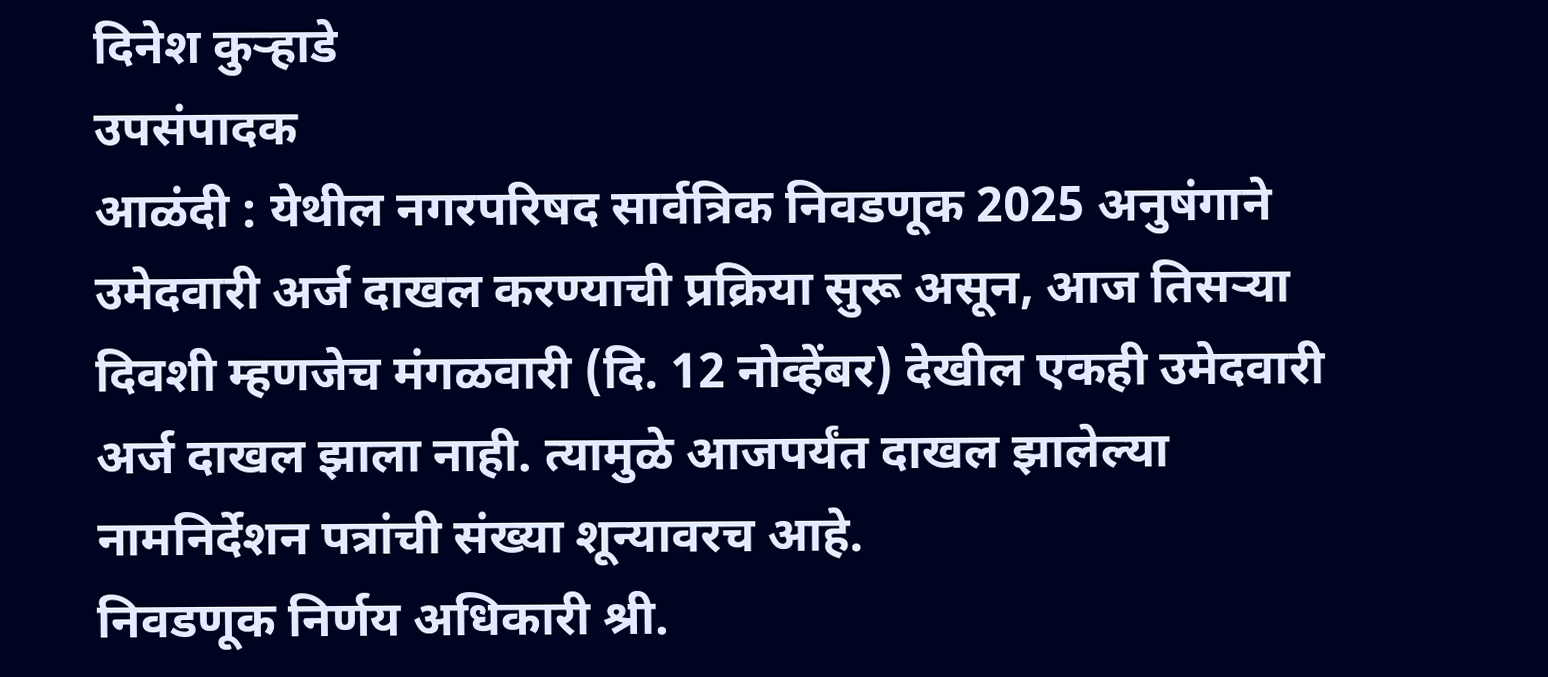दिनेश कुऱ्हाडे
उपसंपादक
आळंदी : येथील नगरपरिषद सार्वत्रिक निवडणूक 2025 अनुषंगाने उमेदवारी अर्ज दाखल करण्याची प्रक्रिया सुरू असून, आज तिसऱ्या दिवशी म्हणजेच मंगळवारी (दि. 12 नोव्हेंबर) देखील एकही उमेदवारी अर्ज दाखल झाला नाही. त्यामुळे आजपर्यंत दाखल झालेल्या नामनिर्देशन पत्रांची संख्या शून्यावरच आहे.
निवडणूक निर्णय अधिकारी श्री.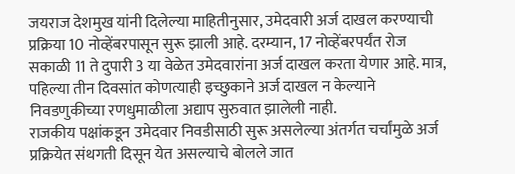जयराज देशमुख यांनी दिलेल्या माहितीनुसार, उमेदवारी अर्ज दाखल करण्याची प्रक्रिया 10 नोव्हेंबरपासून सुरू झाली आहे. दरम्यान, 17 नोव्हेंबरपर्यंत रोज सकाळी 11 ते दुपारी 3 या वेळेत उमेदवारांना अर्ज दाखल करता येणार आहे. मात्र, पहिल्या तीन दिवसांत कोणत्याही इच्छुकाने अर्ज दाखल न केल्याने निवडणुकीच्या रणधुमाळीला अद्याप सुरुवात झालेली नाही.
राजकीय पक्षांकडून उमेदवार निवडीसाठी सुरू असलेल्या अंतर्गत चर्चांमुळे अर्ज प्रक्रियेत संथगती दिसून येत असल्याचे बोलले जात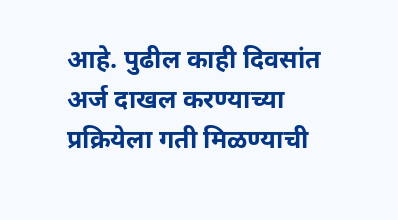आहे. पुढील काही दिवसांत अर्ज दाखल करण्याच्या प्रक्रियेला गती मिळण्याची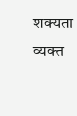शक्यता व्यक्त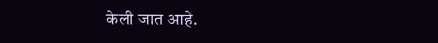केली जात आहे.